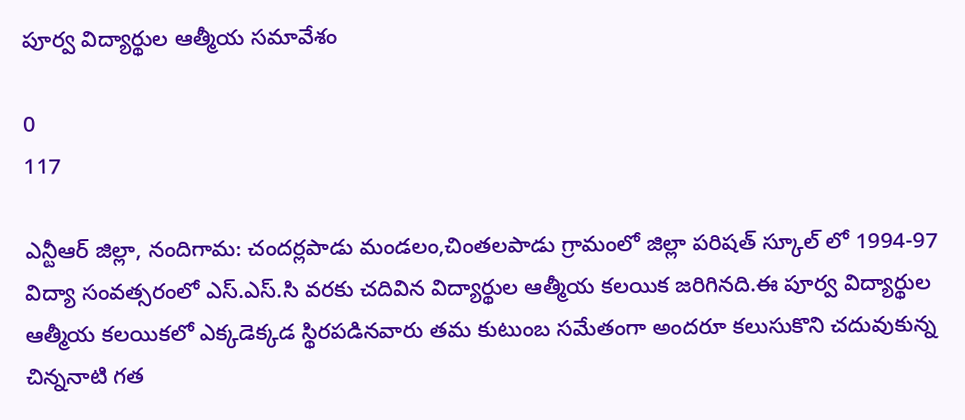పూర్వ విద్యార్థుల ఆత్మీయ సమావేశం

0
117

ఎన్టీఆర్ జిల్లా, నందిగామ: చందర్లపాడు మండలం,చింతలపాడు గ్రామంలో జిల్లా పరిషత్ స్కూల్ లో 1994-97 విద్యా సంవత్సరంలో ఎస్.ఎస్.సి వరకు చదివిన విద్యార్థుల ఆత్మీయ కలయిక జరిగినది.ఈ పూర్వ విద్యార్థుల ఆత్మీయ కలయికలో ఎక్కడెక్కడ స్థిరపడినవారు తమ కుటుంబ సమేతంగా అందరూ కలుసుకొని చదువుకున్న చిన్ననాటి గత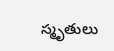స్మృతులు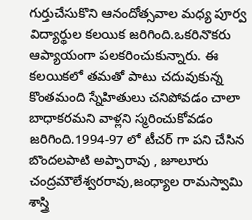గుర్తుచేసుకొని ఆనందోత్సవాల మధ్య పూర్వ విద్యార్థుల కలయిక జరిగింది.ఒకరినొకరు ఆప్యాయంగా పలకరించుకున్నారు. ఈ కలయికలో తమతో పాటు చదువుకున్న కొంతమంది స్నేహితులు చనిపోవడం చాలా బాధాకరమని వాళ్లని స్మరించుకోవడం జరిగింది.1994-97 లో టీచర్ గా పని చేసిన బొందలపాటి అప్పారావు , జూలూరు చంద్రమౌలేశ్వరరావు,జంధ్యాల రామస్వామి శాస్త్రి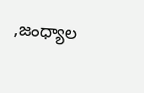,జంధ్యాల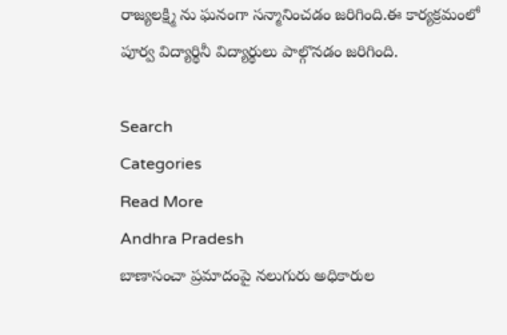రాజ్యలక్ష్మి ను ఘనంగా సన్మానించడం జరిగింది.ఈ కార్యక్రమంలో పూర్వ విద్యార్థినీ విద్యార్థులు పాల్గొనడం జరిగింది.

Search
Categories
Read More
Andhra Pradesh
బాణాసంచా ప్రమాదంపై నలుగురు అధికారుల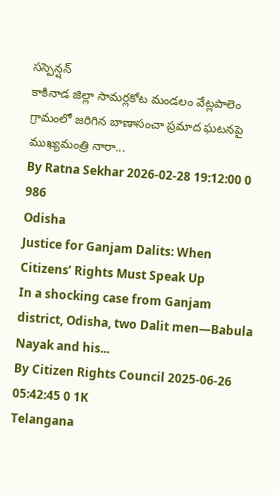సస్పెన్షన్
కాకినాడ జిల్లా సామర్లకోట మండలం వేట్లపాలెం గ్రామంలో జరిగిన బాణాసంచా ప్రమాద ఘటనపై ముఖ్యమంత్రి నారా...
By Ratna Sekhar 2026-02-28 19:12:00 0 986
Odisha
Justice for Ganjam Dalits: When Citizens’ Rights Must Speak Up
In a shocking case from Ganjam district, Odisha, two Dalit men—Babula Nayak and his...
By Citizen Rights Council 2025-06-26 05:42:45 0 1K
Telangana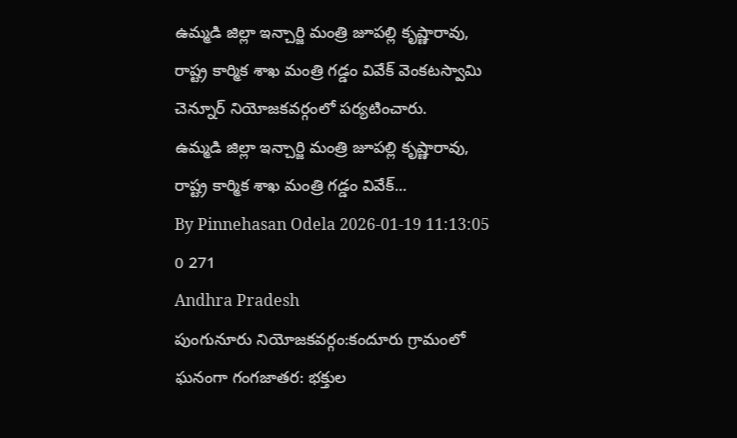ఉమ్మడి జిల్లా ఇన్చార్జి మంత్రి జూపల్లి కృష్ణారావు, రాష్ట్ర కార్మిక శాఖ మంత్రి గడ్డం వివేక్ వెంకటస్వామి చెన్నూర్ నియోజకవర్గంలో పర్యటించారు.
ఉమ్మడి జిల్లా ఇన్చార్జి మంత్రి జూపల్లి కృష్ణారావు, రాష్ట్ర కార్మిక శాఖ మంత్రి గడ్డం వివేక్...
By Pinnehasan Odela 2026-01-19 11:13:05 0 271
Andhra Pradesh
పుంగునూరు నియోజకవర్గం:కందూరు గ్రామంలో ఘనంగా గంగజాతర: భక్తుల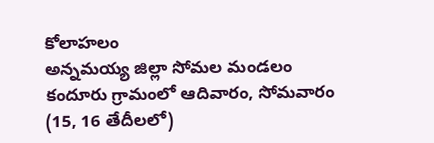కోలాహలం
అన్నమయ్య జిల్లా సోమల మండలం కందూరు గ్రామంలో ఆదివారం, సోమవారం (15, 16 తేదీలలో)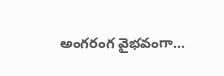అంగరంగ వైభవంగా...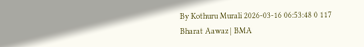By Kothuru Murali 2026-03-16 06:53:48 0 117
Bharat Aawaz | BMA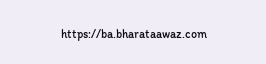https://ba.bharataawaz.com